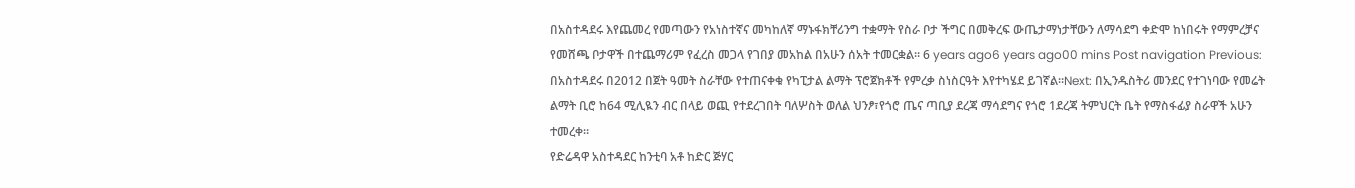በአስተዳደሩ እየጨመረ የመጣውን የአነስተኛና መካከለኛ ማኑፋክቸሪንግ ተቋማት የስራ ቦታ ችግር በመቅረፍ ውጤታማነታቸውን ለማሳደግ ቀድሞ ከነበሩት የማምረቻና የመሸጫ ቦታዋች በተጨማሪም የፈረስ መጋላ የገበያ መአከል በአሁን ሰአት ተመርቋል። 6 years ago6 years ago00 mins Post navigation Previous: በአስተዳደሩ በ2012 በጀት ዓመት ስራቸው የተጠናቀቁ የካፒታል ልማት ፕሮጀክቶች የምረቃ ስነስርዓት እየተካሄደ ይገኛል።Next: በኢንዱስትሪ መንደር የተገነባው የመሬት ልማት ቢሮ ከ64 ሚሊዪን ብር በላይ ወጪ የተደረገበት ባለሦስት ወለል ህንፆ፣የጎሮ ጤና ጣቢያ ደረጃ ማሳደግና የጎሮ 1ደረጃ ትምህርት ቤት የማስፋፊያ ስራዋች አሁን ተመረቀ።
የድሬዳዋ አስተዳደር ከንቲባ አቶ ከድር ጅሃር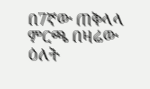በ7ኛው ጠቅላላ ምርጫ በዛሬው ዕለት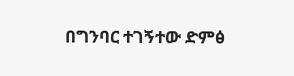በግንባር ተገኝተው ድምፅ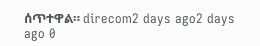ሰጥተዋል። direcom2 days ago2 days ago 0